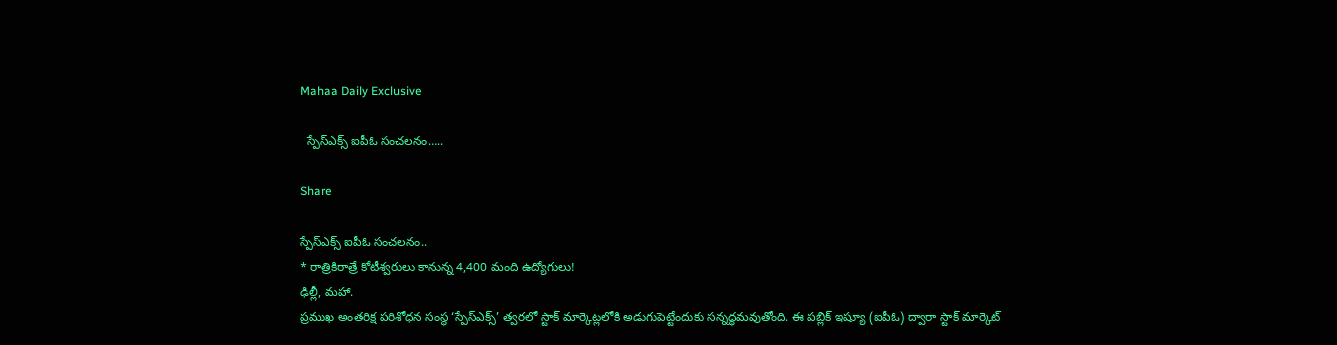Mahaa Daily Exclusive

  స్పేస్‌ఎక్స్‌ ఐపీఓ సంచలనం…..

Share

స్పేస్‌ఎక్స్‌ ఐపీఓ సంచలనం..
* రాత్రికిరాత్రే కోటీశ్వరులు కానున్న 4,400 మంది ఉద్యోగులు!
ఢిల్లీ, మహా.
ప్రముఖ అంతరిక్ష పరిశోధన సంస్థ ‘స్పేస్‌ఎక్స్‌’ త్వరలో స్టాక్‌ మార్కెట్లలోకి అడుగుపెట్టేందుకు సన్నద్ధమవుతోంది. ఈ పబ్లిక్‌ ఇష్యూ (ఐపీఓ) ద్వారా స్టాక్‌ మార్కెట్‌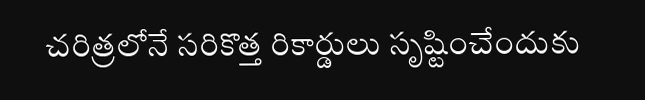చరిత్రలోనే సరికొత్త రికార్డులు సృష్టించేందుకు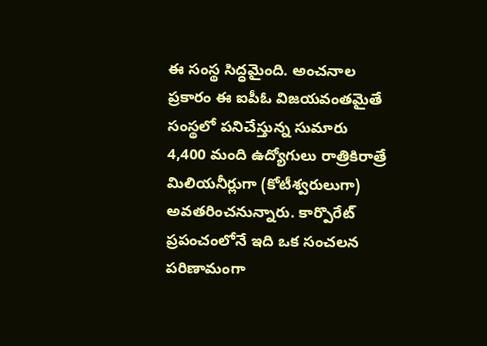ఈ సంస్థ సిద్ధమైంది. అంచనాల ప్రకారం ఈ ఐపీఓ విజయవంతమైతే సంస్థలో పనిచేస్తున్న సుమారు 4,400 మంది ఉద్యోగులు రాత్రికిరాత్రే మిలియనీర్లుగా (కోటీశ్వరులుగా) అవతరించనున్నారు. కార్పొరేట్‌ ప్రపంచంలోనే ఇది ఒక సంచలన పరిణామంగా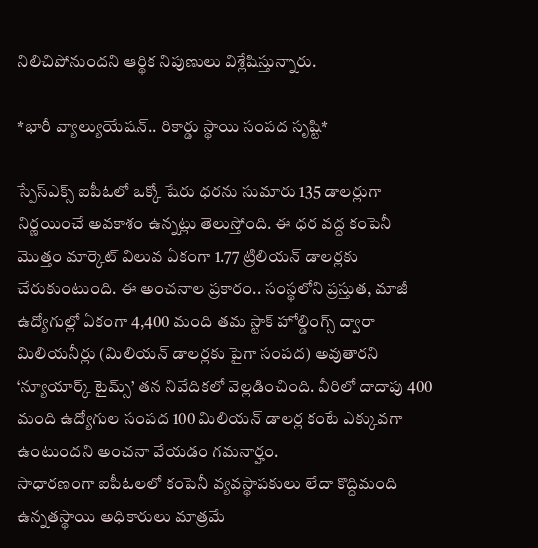నిలిచిపోనుందని ఆర్థిక నిపుణులు విశ్లేషిస్తున్నారు.

*భారీ వ్యాల్యుయేషన్.. రికార్డు స్థాయి సంపద సృష్టి*

స్పేస్‌ఎక్స్‌ ఐపీఓలో ఒక్కో షేరు ధరను సుమారు 135 డాలర్లుగా నిర్ణయించే అవకాశం ఉన్నట్లు తెలుస్తోంది. ఈ ధర వద్ద కంపెనీ మొత్తం మార్కెట్‌ విలువ ఏకంగా 1.77 ట్రిలియన్‌ డాలర్లకు చేరుకుంటుంది. ఈ అంచనాల ప్రకారం.. సంస్థలోని ప్రస్తుత, మాజీ ఉద్యోగుల్లో ఏకంగా 4,400 మంది తమ స్టాక్‌ హోల్డింగ్స్‌ ద్వారా మిలియనీర్లు (మిలియన్‌ డాలర్లకు పైగా సంపద) అవుతారని ‘న్యూయార్క్‌ టైమ్స్‌’ తన నివేదికలో వెల్లడించింది. వీరిలో దాదాపు 400 మంది ఉద్యోగుల సంపద 100 మిలియన్‌ డాలర్ల కంటే ఎక్కువగా ఉంటుందని అంచనా వేయడం గమనార్హం.
సాధారణంగా ఐపీఓలలో కంపెనీ వ్యవస్థాపకులు లేదా కొద్దిమంది ఉన్నతస్థాయి అధికారులు మాత్రమే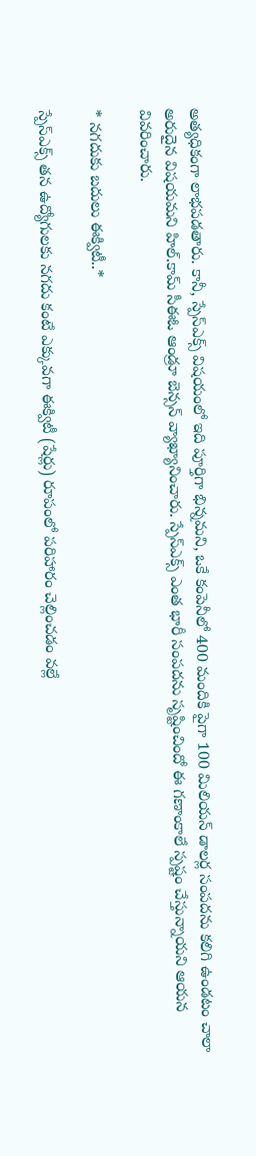అత్యధికంగా లాభపడతారు. కానీ, స్పేస్‌ఎక్స్‌ విషయంలో ఇది పూర్తిగా భిన్నమని, ఒకే కంపెనీలో 400 మందికి పైగా 100 మిలియన్‌ డాలర్ల సంపదను కలిగి ఉండటం చాలా అరుదైన విషయమని హిల్.కామ్‌ సీఈఓ ఆండ్రూ బెన్సన్‌ వ్యాఖ్యానించారు. స్పేస్‌ఎక్స్‌ ఎంత భారీ సంపదను సృష్టించిందో ఈ గణాంకాలే స్పష్టం చేస్తున్నాయని ఆయన వివరించారు.

* నగదుకు బదులు ఈక్విటీ..*

స్పేస్‌ఎక్స్‌ తన ఉద్యోగులకు నగదు కంటే ఎక్కువగా ఈక్విటీ (షేర్లు) రూపంలో పరిహారం చెల్లించడం వల్లే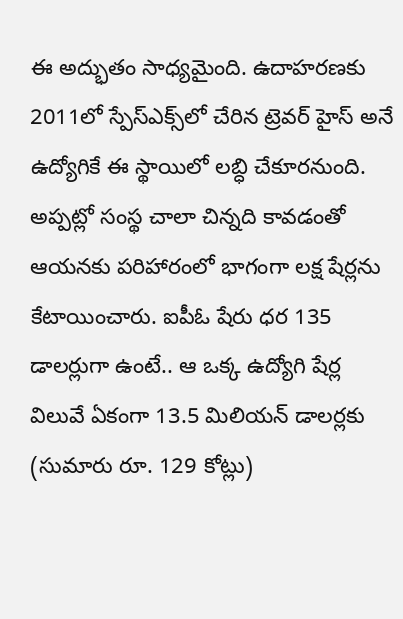ఈ అద్భుతం సాధ్యమైంది. ఉదాహరణకు 2011లో స్పేస్‌ఎక్స్‌లో చేరిన ట్రెవర్‌ హైస్‌ అనే ఉద్యోగికే ఈ స్థాయిలో లబ్ధి చేకూరనుంది. అప్పట్లో సంస్థ చాలా చిన్నది కావడంతో ఆయనకు పరిహారంలో భాగంగా లక్ష షేర్లను కేటాయించారు. ఐపీఓ షేరు ధర 135 డాలర్లుగా ఉంటే.. ఆ ఒక్క ఉద్యోగి షేర్ల విలువే ఏకంగా 13.5 మిలియన్‌ డాలర్లకు (సుమారు రూ. 129 కోట్లు)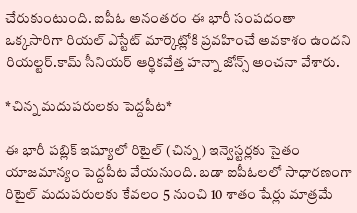చేరుకుంటుంది. ఐపీఓ అనంతరం ఈ భారీ సంపదంతా ఒక్కసారిగా రియల్‌ ఎస్టేట్‌ మార్కెట్లోకి ప్రవహించే అవకాశం ఉందని రియల్టర్‌.కామ్‌ సీనియర్ ఆర్థికవేత్త హన్నా జోన్స్‌ అంచనా వేశారు.

*చిన్న మదుపరులకు పెద్దపీట*

ఈ భారీ పబ్లిక్ ఇష్యూలో రిటైల్ (చిన్న) ఇన్వెస్టర్లకు సైతం యాజమాన్యం పెద్దపీట వేయనుంది. బడా ఐపీఓలలో సాధారణంగా రిటైల్‌ మదుపరులకు కేవలం 5 నుంచి 10 శాతం షేర్లు మాత్రమే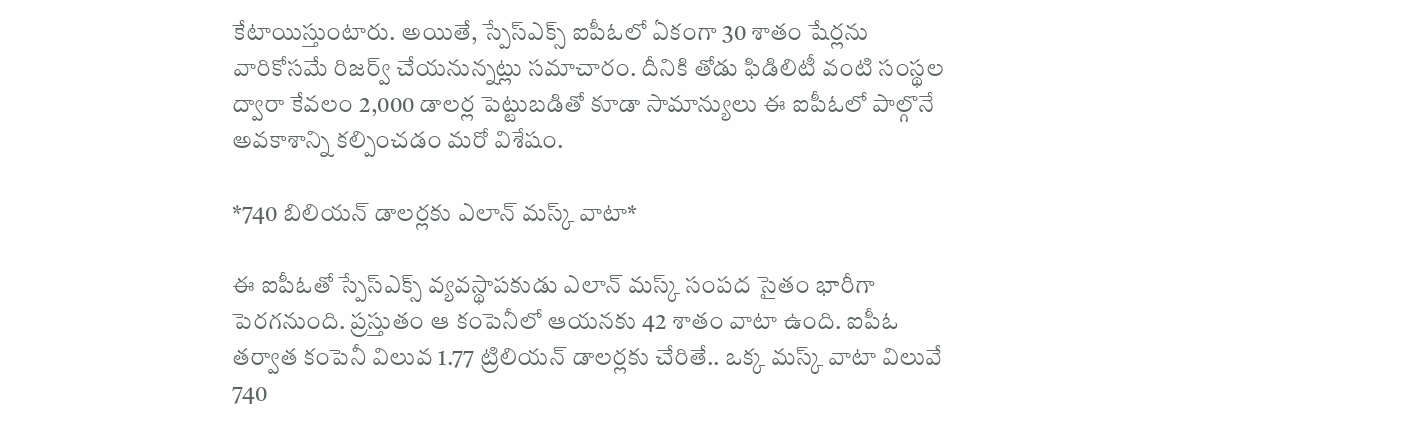కేటాయిస్తుంటారు. అయితే, స్పేస్‌ఎక్స్‌ ఐపీఓలో ఏకంగా 30 శాతం షేర్లను వారికోసమే రిజర్వ్‌ చేయనున్నట్లు సమాచారం. దీనికి తోడు ఫిడిలిటీ వంటి సంస్థల ద్వారా కేవలం 2,000 డాలర్ల పెట్టుబడితో కూడా సామాన్యులు ఈ ఐపీఓలో పాల్గొనే అవకాశాన్ని కల్పించడం మరో విశేషం.

*740 బిలియన్ డాలర్లకు ఎలాన్ మస్క్ వాటా*

ఈ ఐపీఓతో స్పేస్‌ఎక్స్‌ వ్యవస్థాపకుడు ఎలాన్ మస్క్ సంపద సైతం భారీగా పెరగనుంది. ప్రస్తుతం ఆ కంపెనీలో ఆయనకు 42 శాతం వాటా ఉంది. ఐపీఓ తర్వాత కంపెనీ విలువ 1.77 ట్రిలియన్‌ డాలర్లకు చేరితే.. ఒక్క మస్క్‌ వాటా విలువే 740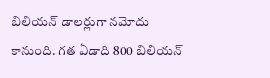బిలియన్‌ డాలర్లుగా నమోదు కానుంది. గత ఏడాది 800 బిలియన్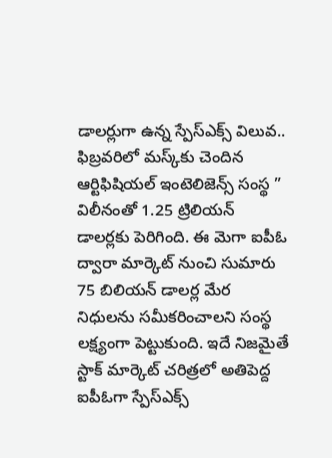డాలర్లుగా ఉన్న స్పేస్‌ఎక్స్‌ విలువ.. ఫిబ్రవరిలో మస్క్‌కు చెందిన ఆర్టిఫిషియల్ ఇంటెలిజెన్స్ సంస్థ ” విలీనంతో 1.25 ట్రిలియన్‌ డాలర్లకు పెరిగింది. ఈ మెగా ఐపీఓ ద్వారా మార్కెట్‌ నుంచి సుమారు 75 బిలియన్‌ డాలర్ల మేర నిధులను సమీకరించాలని సంస్థ లక్ష్యంగా పెట్టుకుంది. ఇదే నిజమైతే స్టాక్ మార్కెట్ చరిత్రలో అతిపెద్ద ఐపీఓగా స్పేస్‌ఎక్స్‌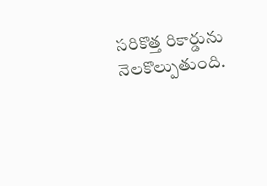సరికొత్త రికార్డును నెలకొల్పుతుంది.